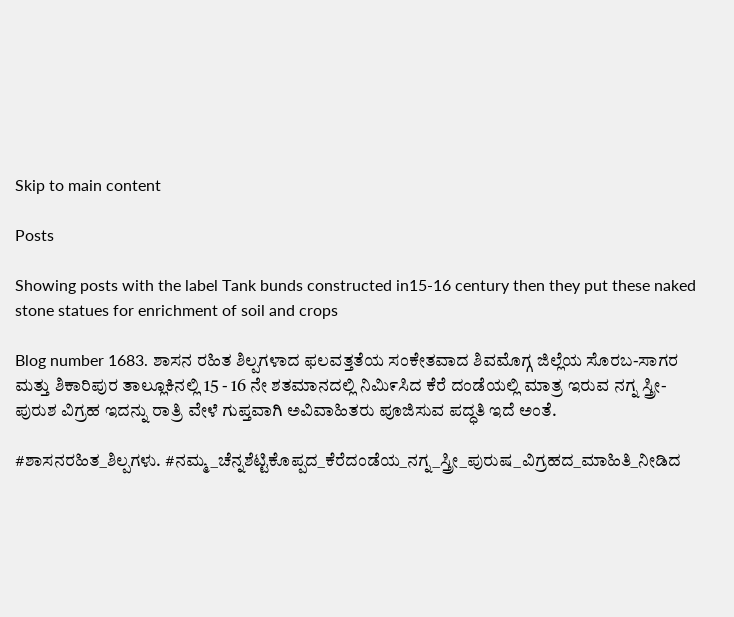Skip to main content

Posts

Showing posts with the label Tank bunds constructed in15-16 century then they put these naked stone statues for enrichment of soil and crops

Blog number 1683. ಶಾಸನ ರಹಿತ ಶಿಲ್ಪಗಳಾದ ಫಲವತ್ತತೆಯ ಸಂಕೇತವಾದ ಶಿವಮೊಗ್ಗ ಜಿಲ್ಲೆಯ ಸೊರಬ-ಸಾಗರ ಮತ್ತು ಶಿಕಾರಿಪುರ ತಾಲ್ಲೂಕಿನಲ್ಲಿ 15 - 16 ನೇ ಶತಮಾನದಲ್ಲಿ ನಿಮಿ೯ಸಿದ ಕೆರೆ ದಂಡೆಯಲ್ಲಿ ಮಾತ್ರ ಇರುವ ನಗ್ನ ಸ್ತ್ರೀ-ಪುರುಶ ವಿಗ್ರಹ ಇದನ್ನು ರಾತ್ರಿ ವೇಳೆ ಗುಪ್ತವಾಗಿ ಅವಿವಾಹಿತರು ಪೂಜಿಸುವ ಪದ್ಧತಿ ಇದೆ ಅಂತೆ.

#ಶಾಸನರಹಿತ_ಶಿಲ್ಪಗಳು. #ನಮ್ಮ_ಚೆನ್ನಶೆಟ್ಟಿಕೊಪ್ಪದ_ಕೆರೆದಂಡೆಯ_ನಗ್ನ_ಸ್ತ್ರೀ_ಪುರುಷ_ವಿಗ್ರಹದ_ಮಾಹಿತಿ_ನೀಡಿದ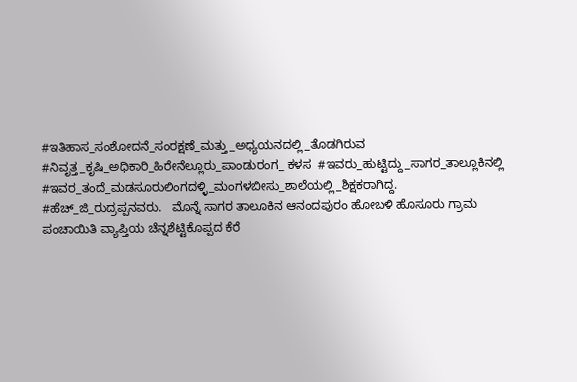#ಇತಿಹಾಸ_ಸಂಶೋದನೆ_ಸಂರಕ್ಷಣೆ_ಮತ್ತು_ಅಧ್ಯಯನದಲ್ಲಿ_ತೊಡಗಿರುವ  #ನಿವೃತ್ತ_ಕೃಷಿ_ಅಧಿಕಾರಿ_ಹಿರೇನೆಲ್ಲೂರು_ಪಾಂಡುರಂಗ_ ಕಳಸ  #ಇವರು_ಹುಟ್ಟಿದ್ದು_ಸಾಗರ_ತಾಲ್ಲೂಕಿನಲ್ಲಿ #ಇವರ_ತಂದೆ_ಮಡಸೂರುಲಿಂಗದಳ್ಳಿ_ಮಂಗಳಬೀಸು_ಶಾಲೆಯಲ್ಲಿ_ಶಿಕ್ಷಕರಾಗಿದ್ದ. #ಹೆಚ್_ಜಿ_ರುದ್ರಪ್ಪನವರು.   ಮೊನ್ನೆ ಸಾಗರ ತಾಲೂಕಿನ ಆನಂದಪುರಂ ಹೋಬಳಿ ಹೊಸೂರು ಗ್ರಾಮ ಪಂಚಾಯಿತಿ ವ್ಯಾಪ್ತಿಯ ಚೆನ್ನಶೆಟ್ಟಿಕೊಪ್ಪದ ಕೆರೆ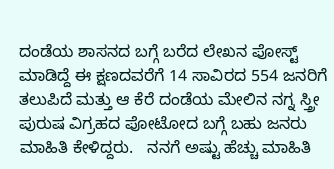ದಂಡೆಯ ಶಾಸನದ ಬಗ್ಗೆ ಬರೆದ ಲೇಖನ ಪೋಸ್ಟ್ ಮಾಡಿದ್ದೆ ಈ ಕ್ಷಣದವರೆಗೆ 14 ಸಾವಿರದ 554 ಜನರಿಗೆ ತಲುಪಿದೆ ಮತ್ತು ಆ ಕೆರೆ ದಂಡೆಯ ಮೇಲಿನ ನಗ್ನ ಸ್ತ್ರೀ ಪುರುಷ ವಿಗ್ರಹದ ಪೋಟೋದ ಬಗ್ಗೆ ಬಹು ಜನರು ಮಾಹಿತಿ ಕೇಳಿದ್ದರು.   ನನಗೆ ಅಷ್ಟು ಹೆಚ್ಚು ಮಾಹಿತಿ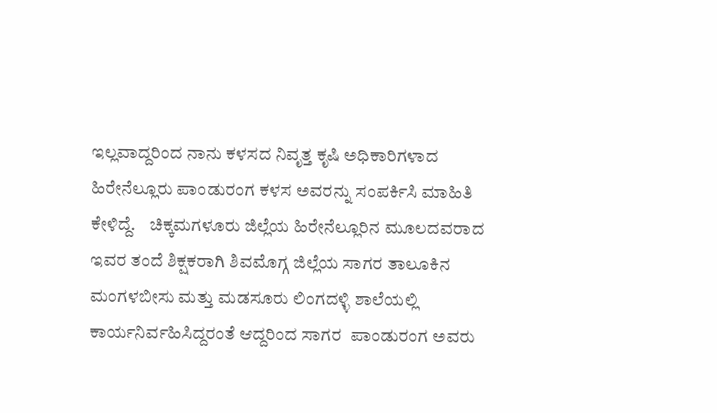ಇಲ್ಲವಾದ್ದರಿಂದ ನಾನು ಕಳಸದ ನಿವೃತ್ತ ಕೃಷಿ ಅಧಿಕಾರಿಗಳಾದ ಹಿರೇನೆಲ್ಲೂರು ಪಾಂಡುರಂಗ ಕಳಸ ಅವರನ್ನು ಸಂಪರ್ಕಿಸಿ ಮಾಹಿತಿ ಕೇಳಿದ್ದೆ.    ಚಿಕ್ಕಮಗಳೂರು ಜಿಲ್ಲೆಯ ಹಿರೇನೆಲ್ಲೂರಿನ ಮೂಲದವರಾದ ಇವರ ತಂದೆ ಶಿಕ್ಷಕರಾಗಿ ಶಿವಮೊಗ್ಗ ಜಿಲ್ಲೆಯ ಸಾಗರ ತಾಲೂಕಿನ ಮಂಗಳಬೀಸು ಮತ್ತು ಮಡಸೂರು ಲಿಂಗದಳ್ಳಿ ಶಾಲೆಯಲ್ಲಿ ಕಾರ್ಯನಿರ್ವಹಿಸಿದ್ದರಂತೆ ಆದ್ದರಿಂದ ಸಾಗರ  ಪಾಂಡುರಂಗ ಅವರು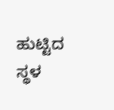ಹುಟ್ಟಿದ ಸ್ಥಳ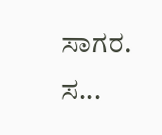ಸಾಗರ.    ಸ...